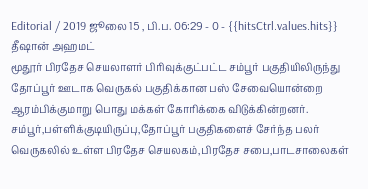Editorial / 2019 ஜூலை 15 , பி.ப. 06:29 - 0 - {{hitsCtrl.values.hits}}
தீஷான் அஹமட்
மூதூர் பிரதேச செயலாளர் பிரிவுக்குட்பட்ட சம்பூர் பகுதியிலிருந்து தோப்பூர் ஊடாக வெருகல் பகுதிக்கான பஸ் சேவையொன்றை ஆரம்பிக்குமாறு பொது மக்கள் கோரிக்கை விடுக்கின்றனர்.
சம்பூர்,பள்ளிக்குடியிருப்பு,தோப்பூர் பகுதிகளைச் சேர்ந்த பலர் வெருகலில் உள்ள பிரதேச செயலகம்,பிரதேச சபை,பாடசாலைகள்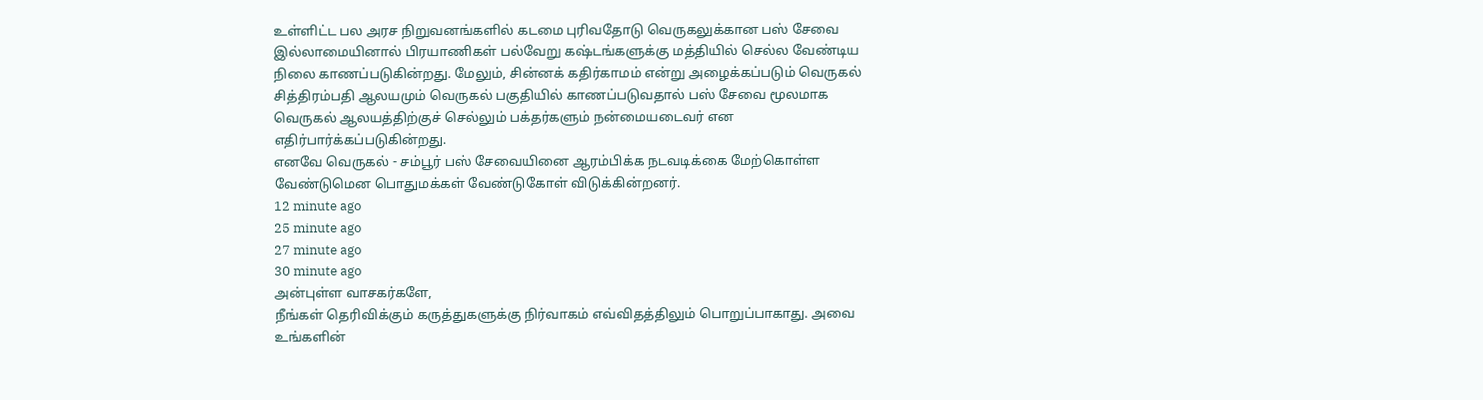உள்ளிட்ட பல அரச நிறுவனங்களில் கடமை புரிவதோடு வெருகலுக்கான பஸ் சேவை இல்லாமையினால் பிரயாணிகள் பல்வேறு கஷ்டங்களுக்கு மத்தியில் செல்ல வேண்டிய நிலை காணப்படுகின்றது. மேலும், சின்னக் கதிர்காமம் என்று அழைக்கப்படும் வெருகல் சித்திரம்பதி ஆலயமும் வெருகல் பகுதியில் காணப்படுவதால் பஸ் சேவை மூலமாக வெருகல் ஆலயத்திற்குச் செல்லும் பக்தர்களும் நன்மையடைவர் என எதிர்பார்க்கப்படுகின்றது.
எனவே வெருகல் - சம்பூர் பஸ் சேவையினை ஆரம்பிக்க நடவடிக்கை மேற்கொள்ள வேண்டுமென பொதுமக்கள் வேண்டுகோள் விடுக்கின்றனர்.
12 minute ago
25 minute ago
27 minute ago
30 minute ago
அன்புள்ள வாசகர்களே,
நீங்கள் தெரிவிக்கும் கருத்துகளுக்கு நிர்வாகம் எவ்விதத்திலும் பொறுப்பாகாது. அவை உங்களின்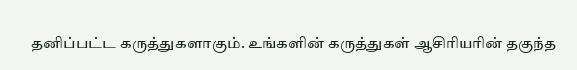தனிப்பட்ட கருத்துகளாகும். உங்களின் கருத்துகள் ஆசிரியரின் தகுந்த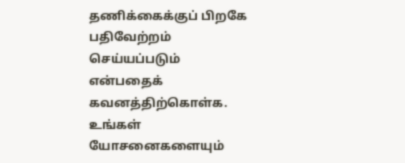தணிக்கைக்குப் பிறகே பதிவேற்றம் செய்யப்படும் என்பதைக் கவனத்திற்கொள்க. உங்கள் யோசனைகளையும்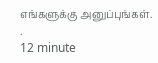எங்களுக்கு அனுப்புங்கள். .
12 minute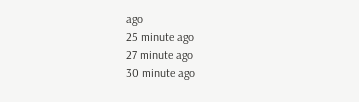ago
25 minute ago
27 minute ago
30 minute ago